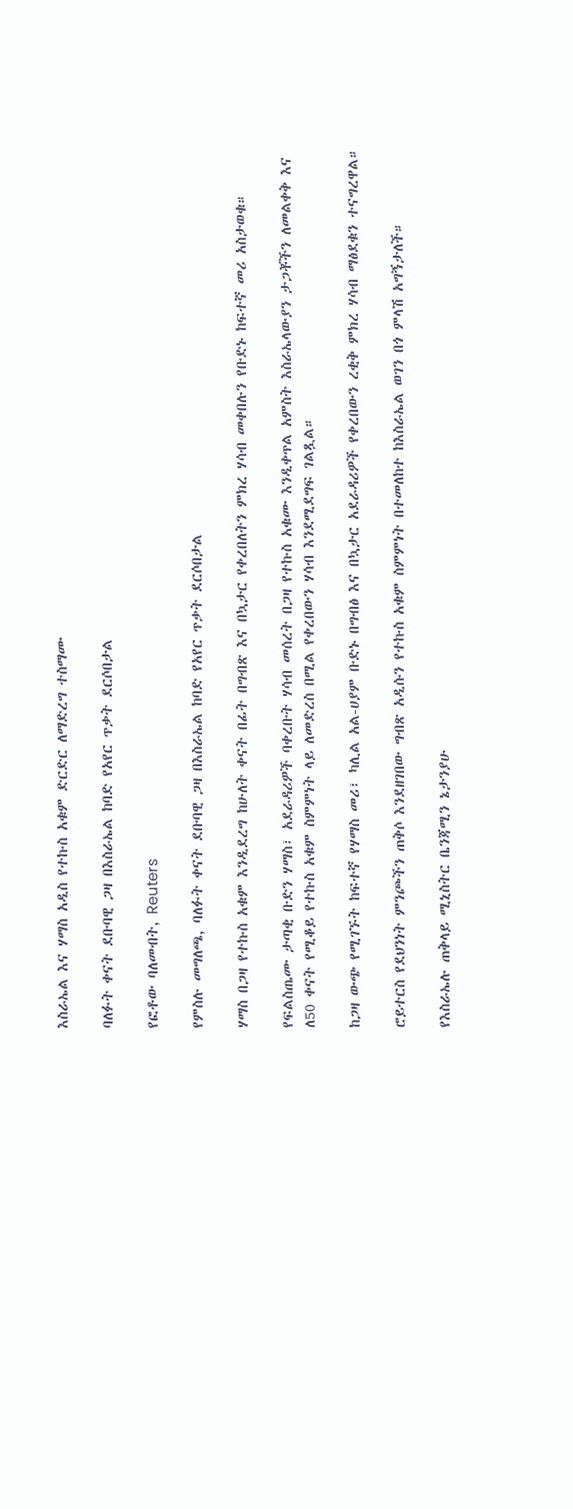እስራኤል እና ሃማስ አዲስ የተኩስ አቁም ድርድር ለማድረግ ተስማሙ

ባለፉት ቀናት ደቡባዊ ጋዛ በእስራኤል ከባድ የአየር ጥቃት ደርሶበታል

የፎቶው ባለመብት, Reuters

የምስሉ መግለጫ, ባለፉት ቀናት ደቡባዊ ጋዛ በእስራኤል ከባድ የአየር ጥቃት ደርሶበታል

ሃማስ በጋዛ የተኩስ አቁም እንዲደረግ ከሁለት ቀናት በፊት በግብጽ እና በኳታር የቀረበለትን ምክረ ሃሳብ መቀበሉን የቡድኑ ከፍተኛ መሪ አስታወቁ።

የፍልስጤሙ ታጣቂ ቡድን ሃማስ፣ አደራዳሪዎች ባቀረቡት ሃሳብ መሰረት በጋዛ የተኩስ አቁሙ እንዲቀጥል አምስት እስራኤላውያን ታጋቾችን ለመልቀቅ እና ለ50 ቀናት የሚቆይ የተኩስ አቁም ስምምነት ላይ ለመድረስ በሚል የቀረበውን ሃሳብ እንደሚደግፍ ገልጿል።

ከጋዛ ውጭ የሚገኙት ከፍተኛ የሃማስ መሪ፣ ካሊል አል-ሀያም ቡድኑ በግብፅ እና በኳታር አደራዳሪዎች የቀረበውን ረቂቅ ምክረ ሃሳብ ማፅደቁን ተናግረዋል።

ሮይተርስ የደህንነት ምንጮችን ጠቅሶ እንደዘገበው ግብጽ አዲሱን የተኩስ አቁም ስምምነት በተመለከተ ከእስራኤል ወገን በጎ ምላሽ አግኝታለች።

የእስራኤሉ ጠቅላይ ሚኒስትር ቤንጃሚን ኔታንያሁ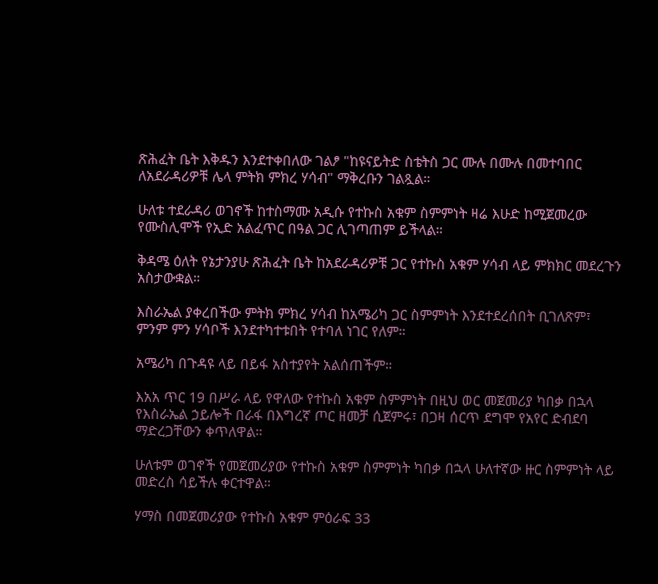ጽሕፈት ቤት እቅዱን እንደተቀበለው ገልፆ "ከዩናይትድ ስቴትስ ጋር ሙሉ በሙሉ በመተባበር ለአደራዳሪዎቹ ሌላ ምትክ ምክረ ሃሳብ" ማቅረቡን ገልጿል።

ሁለቱ ተደራዳሪ ወገኖች ከተስማሙ አዲሱ የተኩስ አቁም ስምምነት ዛሬ እሁድ ከሚጀመረው የሙስሊሞች የኢድ አልፈጥር በዓል ጋር ሊገጣጠም ይችላል።

ቅዳሜ ዕለት የኔታንያሁ ጽሕፈት ቤት ከአደራዳሪዎቹ ጋር የተኩስ አቁም ሃሳብ ላይ ምክክር መደረጉን አስታውቋል።

እስራኤል ያቀረበችው ምትክ ምክረ ሃሳብ ከአሜሪካ ጋር ስምምነት እንደተደረሰበት ቢገለጽም፣ ምንም ምን ሃሳቦች እንደተካተቱበት የተባለ ነገር የለም።

አሜሪካ በጉዳዩ ላይ በይፋ አስተያየት አልሰጠችም።

እአአ ጥር 19 በሥራ ላይ የዋለው የተኩስ አቁም ስምምነት በዚህ ወር መጀመሪያ ካበቃ በኋላ የእስራኤል ኃይሎች በራፋ በእግረኛ ጦር ዘመቻ ሲጀምሩ፣ በጋዛ ሰርጥ ደግሞ የአየር ድብደባ ማድረጋቸውን ቀጥለዋል።

ሁለቱም ወገኖች የመጀመሪያው የተኩስ አቁም ስምምነት ካበቃ በኋላ ሁለተኛው ዙር ስምምነት ላይ መድረስ ሳይችሉ ቀርተዋል።

ሃማስ በመጀመሪያው የተኩስ አቁም ምዕራፍ 33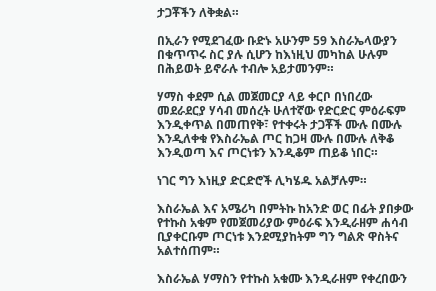ታጋቾችን ለቅቋል።

በኢራን የሚደገፈው ቡድኑ አሁንም 59 እስራኤላውያን በቁጥጥሩ ስር ያሉ ሲሆን ከእነዚህ መካከል ሁሉም በሕይወት ይኖራሉ ተብሎ አይታመንም።

ሃማስ ቀደም ሲል መጀመርያ ላይ ቀርቦ በነበረው መደራደርያ ሃሳብ መሰረት ሁለተኛው የድርድር ምዕራፍም እንዲቀጥል በመጠየቅ፣ የተቀሩት ታጋቾች ሙሉ በሙሉ እንዲለቀቁ የእስራኤል ጦር ከጋዛ ሙሉ በሙሉ ለቅቆ እንዲወጣ እና ጦርነቱን እንዲቆም ጠይቆ ነበር።

ነገር ግን እነዚያ ድርድሮች ሊካሄዱ አልቻሉም።

እስራኤል እና አሜሪካ በምትኩ ከአንድ ወር በፊት ያበቃው የተኩስ አቁም የመጀመሪያው ምዕራፍ እንዲራዘም ሐሳብ ቢያቀርቡም ጦርነቱ እንደሚያከትም ግን ግልጽ ዋስትና አልተሰጠም።

እስራኤል ሃማስን የተኩስ አቁሙ እንዲራዘም የቀረበውን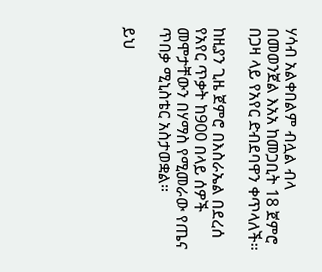ሃሳብ አልቀበልም ብሏል ብላ በመወንጀል እአአ ከመጋቢት 18 ጀምሮ በጋዛ ላይ የአየር ድብደባዋን ቀጥላለች።

ከዚያን ጊዜ ጀምሮ በእስራኤል በደረሰ የአየር ጥቃት ከ900 በላይ ሰዎች መሞታቸውን በሃማስ የሚመራው የጤና ጥበቃ ሚኒስቴር አስታወቋል።

ይህ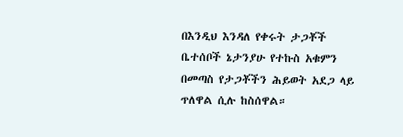በእንዲህ እንዳለ የቀሩት ታጋቾች ቤተሰቦች ኔታንያሁ የተኩስ አቁምን በመጣስ የታጋቾችን ሕይወት አደጋ ላይ ጥለዋል ሲሉ ከስሰዋል።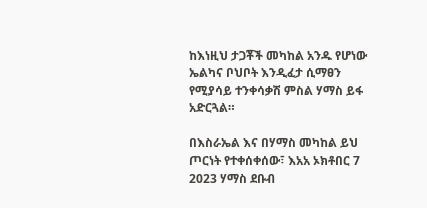ከእነዚህ ታጋቾች መካከል አንዱ የሆነው ኤልካና ቦህቦት እንዲፈታ ሲማፀን የሚያሳይ ተንቀሳቃሽ ምስል ሃማስ ይፋ አድርጓል።

በእስራኤል እና በሃማስ መካከል ይህ ጦርነት የተቀሰቀሰው፣ እአአ ኦክቶበር 7 2023 ሃማስ ደቡብ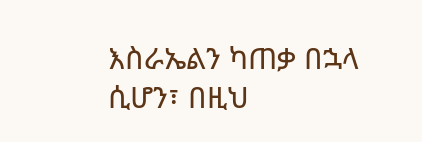እስራኤልን ካጠቃ በኋላ ሲሆን፣ በዚህ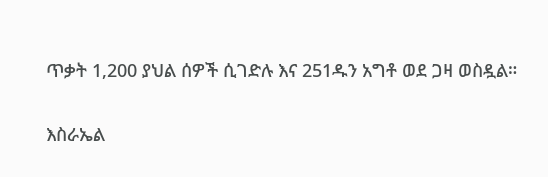ጥቃት 1,200 ያህል ሰዎች ሲገድሉ እና 251ዱን አግቶ ወደ ጋዛ ወስዷል።

እስራኤል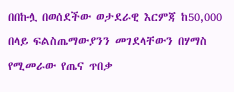በበኩሏ በወሰደችው ወታደራዊ እርምጃ ከ50,000 በላይ ፍልስጤማውያንን መገደላቸውን በሃማስ የሚመራው የጤና ጥበቃ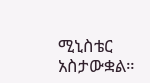ሚኒስቴር አስታውቋል።